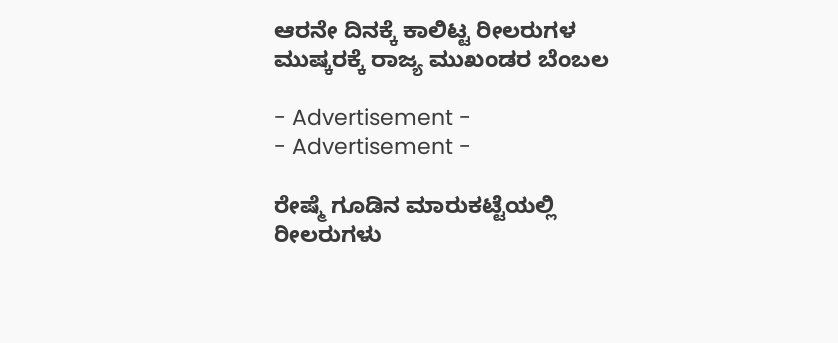ಆರನೇ ದಿನಕ್ಕೆ ಕಾಲಿಟ್ಟ ರೀಲರುಗಳ ಮುಷ್ಕರಕ್ಕೆ ರಾಜ್ಯ ಮುಖಂಡರ ಬೆಂಬಲ

- Advertisement -
- Advertisement -

ರೇಷ್ಮೆ ಗೂಡಿನ ಮಾರುಕಟ್ಟೆಯಲ್ಲಿ ರೀಲರುಗಳು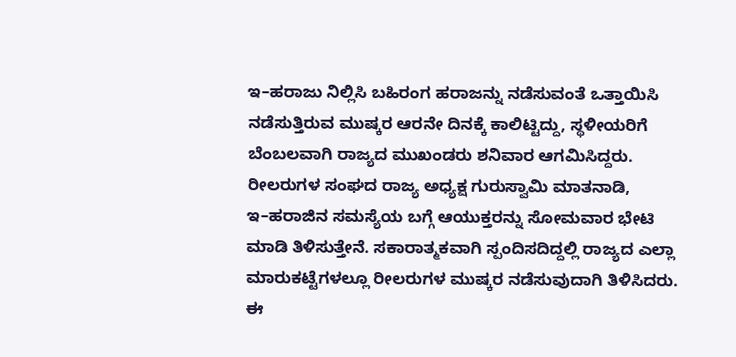ಇ–ಹರಾಜು ನಿಲ್ಲಿಸಿ ಬಹಿರಂಗ ಹರಾಜನ್ನು ನಡೆಸುವಂತೆ ಒತ್ತಾಯಿಸಿ ನಡೆಸುತ್ತಿರುವ ಮುಷ್ಕರ ಆರನೇ ದಿನಕ್ಕೆ ಕಾಲಿಟ್ಟಿದ್ದು, ಸ್ಥಳೀಯರಿಗೆ ಬೆಂಬಲವಾಗಿ ರಾಜ್ಯದ ಮುಖಂಡರು ಶನಿವಾರ ಆಗಮಿಸಿದ್ದರು.
ರೀಲರುಗಳ ಸಂಘದ ರಾಜ್ಯ ಅಧ್ಯಕ್ಷ ಗುರುಸ್ವಾಮಿ ಮಾತನಾಡಿ, ಇ–ಹರಾಜಿನ ಸಮಸ್ಯೆಯ ಬಗ್ಗೆ ಆಯುಕ್ತರನ್ನು ಸೋಮವಾರ ಭೇಟಿ ಮಾಡಿ ತಿಳಿಸುತ್ತೇನೆ. ಸಕಾರಾತ್ಮಕವಾಗಿ ಸ್ಪಂದಿಸದಿದ್ದಲ್ಲಿ ರಾಜ್ಯದ ಎಲ್ಲಾ ಮಾರುಕಟ್ಟೆಗಳಲ್ಲೂ ರೀಲರುಗಳ ಮುಷ್ಕರ ನಡೆಸುವುದಾಗಿ ತಿಳಿಸಿದರು.
ಈ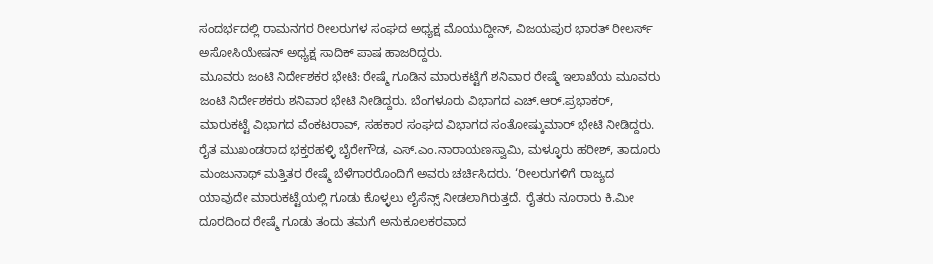ಸಂದರ್ಭದಲ್ಲಿ ರಾಮನಗರ ರೀಲರುಗಳ ಸಂಘದ ಅಧ್ಯಕ್ಷ ಮೊಯುದ್ದೀನ್, ವಿಜಯಪುರ ಭಾರತ್ ರೀಲರ್ಸ್ ಅಸೋಸಿಯೇಷನ್ ಅಧ್ಯಕ್ಷ ಸಾದಿಕ್ ಪಾಷ ಹಾಜರಿದ್ದರು.
ಮೂವರು ಜಂಟಿ ನಿರ್ದೇಶಕರ ಭೇಟಿ: ರೇಷ್ಮೆ ಗೂಡಿನ ಮಾರುಕಟ್ಟೆಗೆ ಶನಿವಾರ ರೇಷ್ಮೆ ಇಲಾಖೆಯ ಮೂವರು ಜಂಟಿ ನಿರ್ದೇಶಕರು ಶನಿವಾರ ಭೇಟಿ ನೀಡಿದ್ದರು. ಬೆಂಗಳೂರು ವಿಭಾಗದ ಎಚ್.ಆರ್.ಪ್ರಭಾಕರ್, ಮಾರುಕಟ್ಟೆ ವಿಭಾಗದ ವೆಂಕಟರಾವ್, ಸಹಕಾರ ಸಂಘದ ವಿಭಾಗದ ಸಂತೋಷ್ಕುಮಾರ್ ಭೇಟಿ ನೀಡಿದ್ದರು. ರೈತ ಮುಖಂಡರಾದ ಭಕ್ತರಹಳ್ಳಿ ಬೈರೇಗೌಡ, ಎಸ್.ಎಂ.ನಾರಾಯಣಸ್ವಾಮಿ, ಮಳ್ಳೂರು ಹರೀಶ್, ತಾದೂರು ಮಂಜುನಾಥ್ ಮತ್ತಿತರ ರೇಷ್ಮೆ ಬೆಳೆಗಾರರೊಂದಿಗೆ ಅವರು ಚರ್ಚಿಸಿದರು. ‘ರೀಲರುಗಳಿಗೆ ರಾಜ್ಯದ ಯಾವುದೇ ಮಾರುಕಟ್ಟೆಯಲ್ಲಿ ಗೂಡು ಕೊಳ್ಳಲು ಲೈಸೆನ್ಸ್ ನೀಡಲಾಗಿರುತ್ತದೆ. ರೈತರು ನೂರಾರು ಕಿ.ಮೀ ದೂರದಿಂದ ರೇಷ್ಮೆ ಗೂಡು ತಂದು ತಮಗೆ ಅನುಕೂಲಕರವಾದ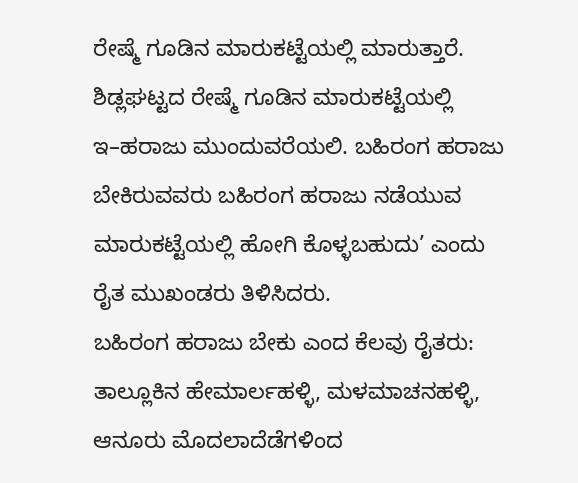ರೇಷ್ಮೆ ಗೂಡಿನ ಮಾರುಕಟ್ಟೆಯಲ್ಲಿ ಮಾರುತ್ತಾರೆ. ಶಿಡ್ಲಘಟ್ಟದ ರೇಷ್ಮೆ ಗೂಡಿನ ಮಾರುಕಟ್ಟೆಯಲ್ಲಿ ಇ–ಹರಾಜು ಮುಂದುವರೆಯಲಿ. ಬಹಿರಂಗ ಹರಾಜು ಬೇಕಿರುವವರು ಬಹಿರಂಗ ಹರಾಜು ನಡೆಯುವ ಮಾರುಕಟ್ಟೆಯಲ್ಲಿ ಹೋಗಿ ಕೊಳ್ಳಬಹುದು’ ಎಂದು ರೈತ ಮುಖಂಡರು ತಿಳಿಸಿದರು.
ಬಹಿರಂಗ ಹರಾಜು ಬೇಕು ಎಂದ ಕೆಲವು ರೈತರು: ತಾಲ್ಲೂಕಿನ ಹೇಮಾರ್ಲಹಳ್ಳಿ, ಮಳಮಾಚನಹಳ್ಳಿ, ಆನೂರು ಮೊದಲಾದೆಡೆಗಳಿಂದ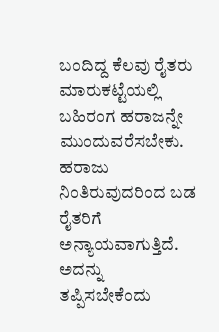ಬಂದಿದ್ದ ಕೆಲವು ರೈತರು ಮಾರುಕಟ್ಟೆಯಲ್ಲಿ ಬಹಿರಂಗ ಹರಾಜನ್ನೇ ಮುಂದುವರೆಸಬೇಕು. ಹರಾಜು ನಿಂತಿರುವುದರಿಂದ ಬಡ ರೈತರಿಗೆ ಅನ್ಯಾಯವಾಗುತ್ತಿದೆ. ಅದನ್ನು ತಪ್ಪಿಸಬೇಕೆಂದು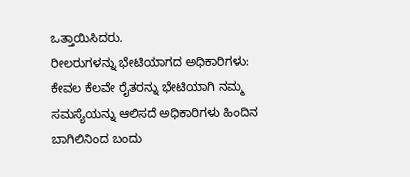ಒತ್ತಾಯಿಸಿದರು.
ರೀಲರುಗಳನ್ನು ಭೇಟಿಯಾಗದ ಅಧಿಕಾರಿಗಳು: ಕೇವಲ ಕೆಲವೇ ರೈತರನ್ನು ಭೇಟಿಯಾಗಿ ನಮ್ಮ ಸಮಸ್ಯೆಯನ್ನು ಆಲಿಸದೆ ಅಧಿಕಾರಿಗಳು ಹಿಂದಿನ ಬಾಗಿಲಿನಿಂದ ಬಂದು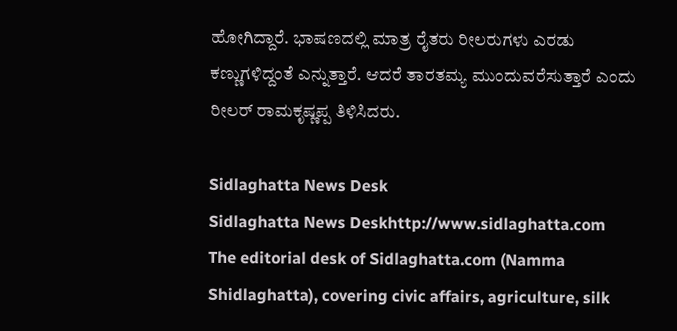ಹೋಗಿದ್ದಾರೆ. ಭಾಷಣದಲ್ಲಿ ಮಾತ್ರ ರೈತರು ರೀಲರುಗಳು ಎರಡು ಕಣ್ಣುಗಳಿದ್ದಂತೆ ಎನ್ನುತ್ತಾರೆ. ಆದರೆ ತಾರತಮ್ಯ ಮುಂದುವರೆಸುತ್ತಾರೆ ಎಂದು ರೀಲರ್ ರಾಮಕೃಷ್ಣಪ್ಪ ತಿಳಿಸಿದರು.

Sidlaghatta News Desk
Sidlaghatta News Deskhttp://www.sidlaghatta.com
The editorial desk of Sidlaghatta.com (Namma Shidlaghatta), covering civic affairs, agriculture, silk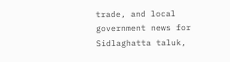trade, and local government news for Sidlaghatta taluk,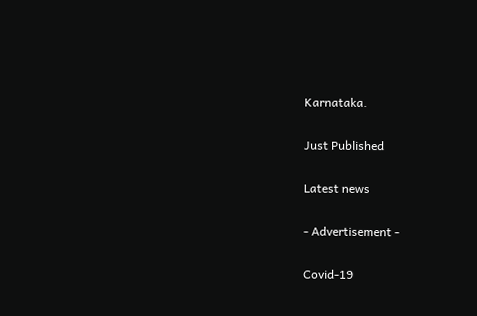Karnataka.

Just Published

Latest news

- Advertisement -

Covid-19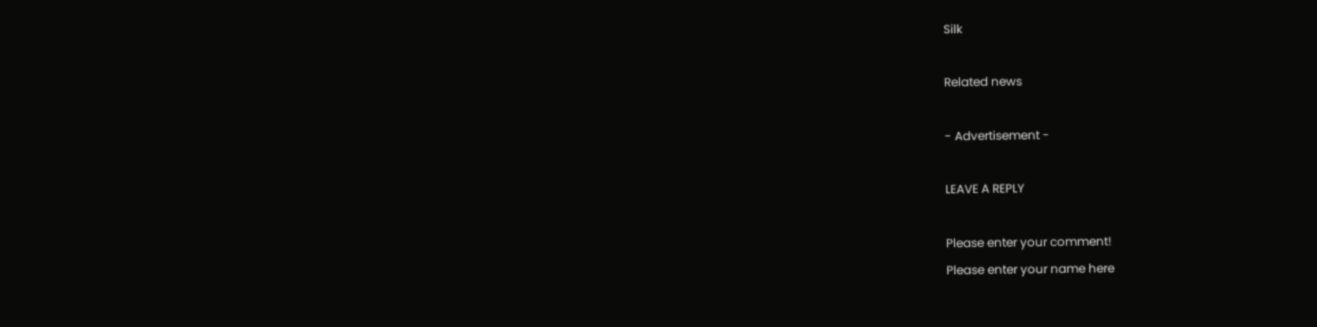Silk

Related news

- Advertisement -

LEAVE A REPLY

Please enter your comment!
Please enter your name here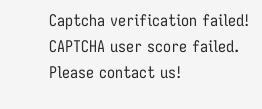Captcha verification failed!
CAPTCHA user score failed. Please contact us!